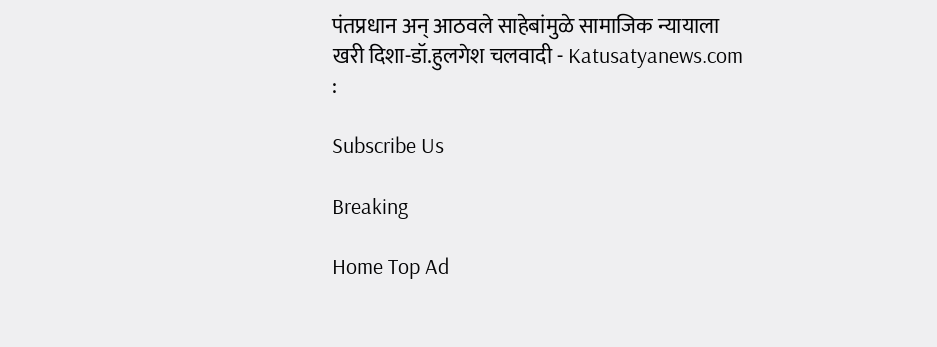पंतप्रधान अन् आठवले साहेबांमुळे सामाजिक न्यायाला खरी दिशा-डॉ.हुलगेश चलवादी - Katusatyanews.com :

Subscribe Us

Breaking

Home Top Ad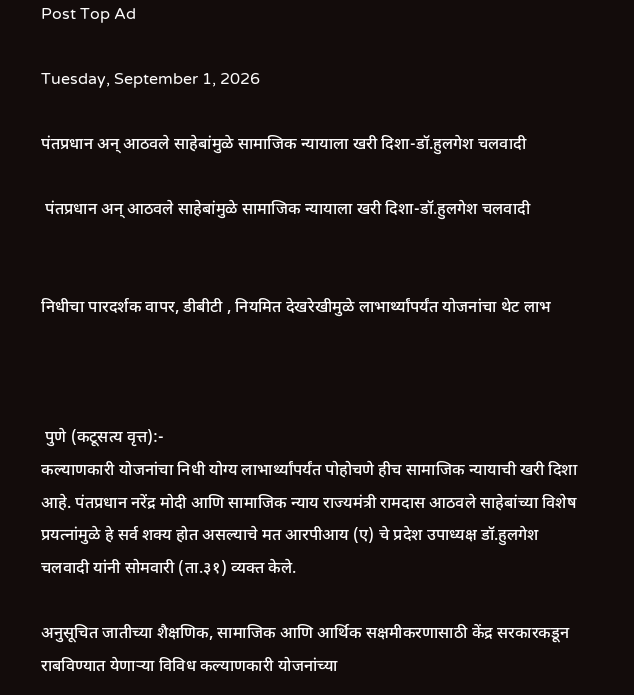Post Top Ad

Tuesday, September 1, 2026

पंतप्रधान अन् आठवले साहेबांमुळे सामाजिक न्यायाला खरी दिशा-डॉ.हुलगेश चलवादी

 पंतप्रधान अन् आठवले साहेबांमुळे सामाजिक न्यायाला खरी दिशा-डॉ.हुलगेश चलवादी


निधीचा पारदर्शक वापर, डीबीटी , नियमित देखरेखीमुळे लाभार्थ्यांपर्यंत योजनांचा थेट लाभ



 पुणे (कटूसत्य वृत्त):-
कल्याणकारी योजनांचा निधी योग्य लाभार्थ्यांपर्यंत पोहोचणे हीच सामाजिक न्यायाची खरी दिशा आहे. पंतप्रधान नरेंद्र मोदी आणि सामाजिक न्याय राज्यमंत्री रामदास आठवले साहेबांच्या विशेष प्रयत्नांमुळे हे सर्व शक्य होत असल्याचे मत आरपीआय (ए) चे प्रदेश उपाध्यक्ष डॉ.हुलगेश चलवादी यांनी सोमवारी (ता.३१) व्यक्त केले.

अनुसूचित जातीच्या शैक्षणिक, सामाजिक आणि आर्थिक सक्षमीकरणासाठी केंद्र सरकारकडून राबविण्यात येणाऱ्या विविध कल्याणकारी योजनांच्या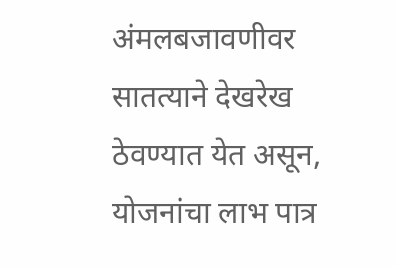अंमलबजावणीवर सातत्याने देखरेख ठेवण्यात येत असून, योजनांचा लाभ पात्र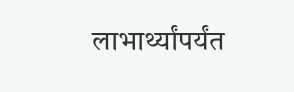लाभार्थ्यांपर्यंत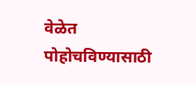वेळेत पोहोचविण्यासाठी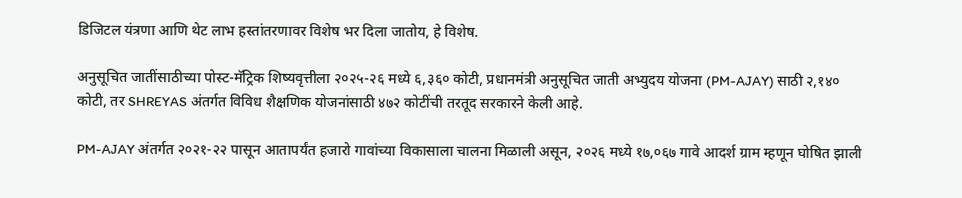डिजिटल यंत्रणा आणि थेट लाभ हस्तांतरणावर विशेष भर दिला जातोय, हे विशेष.

अनुसूचित जातींसाठीच्या पोस्ट-मॅट्रिक शिष्यवृत्तीला २०२५-२६ मध्ये ६,३६० कोटी, प्रधानमंत्री अनुसूचित जाती अभ्युदय योजना (PM-AJAY) साठी २,१४० कोटी, तर SHREYAS अंतर्गत विविध शैक्षणिक योजनांसाठी ४७२ कोटींची तरतूद सरकारने केली आहे.

PM-AJAY अंतर्गत २०२१-२२ पासून आतापर्यंत हजारो गावांच्या विकासाला चालना मिळाली असून, २०२६ मध्ये १७,०६७ गावे आदर्श ग्राम म्हणून घोषित झाली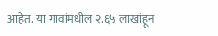आहेत. या गावांमधील २.६५ लाखांहून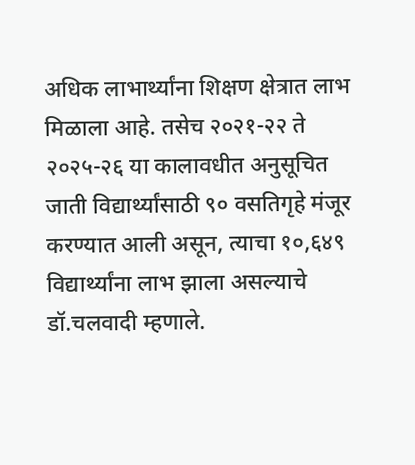अधिक लाभार्थ्यांना शिक्षण क्षेत्रात लाभ मिळाला आहे. तसेच २०२१-२२ ते २०२५-२६ या कालावधीत अनुसूचित जाती विद्यार्थ्यांसाठी ९० वसतिगृहे मंजूर करण्यात आली असून, त्याचा १०,६४९ विद्यार्थ्यांना लाभ झाला असल्याचे डॉ.चलवादी म्हणाले.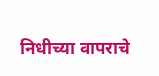निधीच्या वापराचे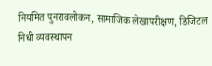नियमित पुनरावलोकन, सामाजिक लेखापरीक्षण, डिजिटल निधी व्यवस्थापन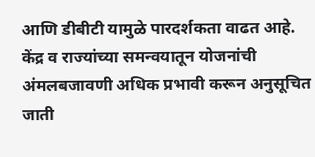आणि डीबीटी यामुळे पारदर्शकता वाढत आहे. केंद्र व राज्यांच्या समन्वयातून योजनांची अंमलबजावणी अधिक प्रभावी करून अनुसूचित जाती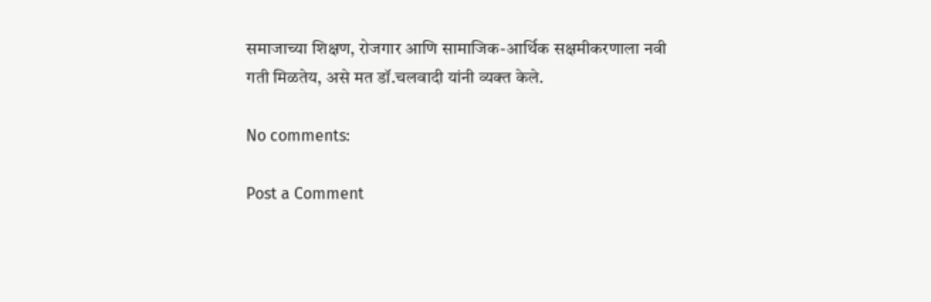समाजाच्या शिक्षण, रोजगार आणि सामाजिक-आर्थिक सक्षमीकरणाला नवी गती मिळतेय, असे मत डॉ.चलवादी यांनी व्यक्त केले.

No comments:

Post a Comment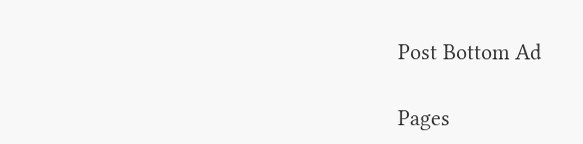Post Bottom Ad

Pages